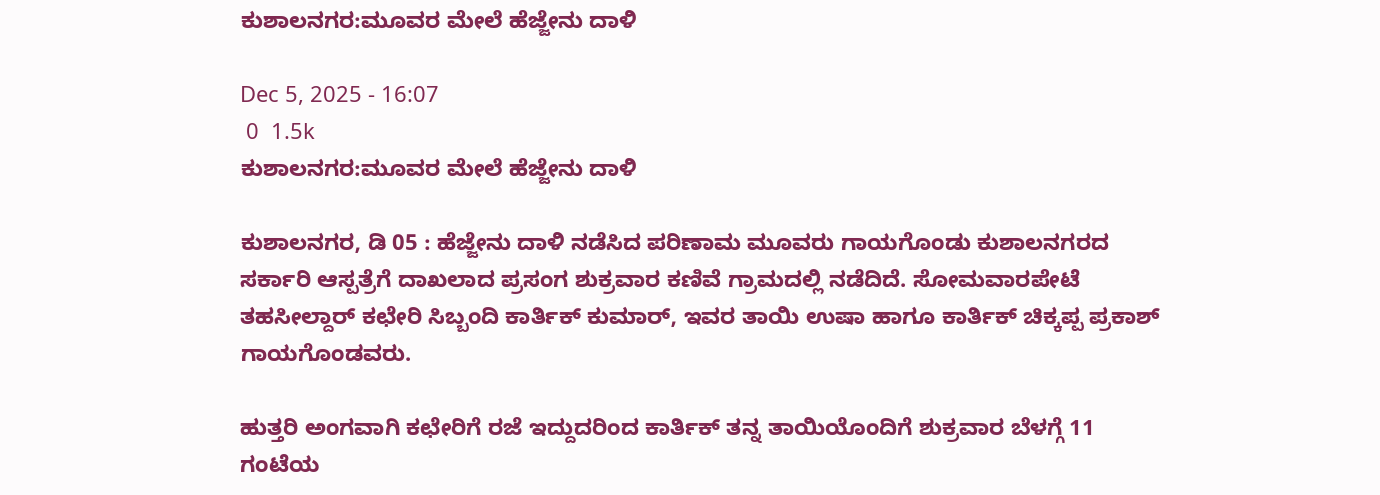ಕುಶಾಲನಗರ:ಮೂವರ ಮೇಲೆ ಹೆಜ್ಜೇನು ದಾಳಿ

Dec 5, 2025 - 16:07
 0  1.5k
ಕುಶಾಲನಗರ:ಮೂವರ ಮೇಲೆ ಹೆಜ್ಜೇನು ದಾಳಿ

ಕುಶಾಲನಗರ, ಡಿ 05 : ಹೆಜ್ಜೇನು ದಾಳಿ ನಡೆಸಿದ ಪರಿಣಾಮ ಮೂವರು ಗಾಯಗೊಂಡು ಕುಶಾಲನಗರದ ಸರ್ಕಾರಿ ಆಸ್ಪತ್ರೆಗೆ ದಾಖಲಾದ ಪ್ರಸಂಗ ಶುಕ್ರವಾರ ಕಣಿವೆ ಗ್ರಾಮದಲ್ಲಿ ನಡೆದಿದೆ. ಸೋಮವಾರಪೇಟೆ ತಹಸೀಲ್ದಾರ್ ಕಛೇರಿ ಸಿಬ್ಬಂದಿ ಕಾರ್ತಿಕ್ ಕುಮಾರ್, ಇವರ ತಾಯಿ ಉಷಾ ಹಾಗೂ ಕಾರ್ತಿಕ್ ಚಿಕ್ಕಪ್ಪ ಪ್ರಕಾಶ್ ಗಾಯಗೊಂಡವರು.

ಹುತ್ತರಿ ಅಂಗವಾಗಿ ಕಛೇರಿಗೆ ರಜೆ ಇದ್ದುದರಿಂದ ಕಾರ್ತಿಕ್ ತನ್ನ ತಾಯಿಯೊಂದಿಗೆ ಶುಕ್ರವಾರ ಬೆಳಗ್ಗೆ 11 ಗಂಟೆಯ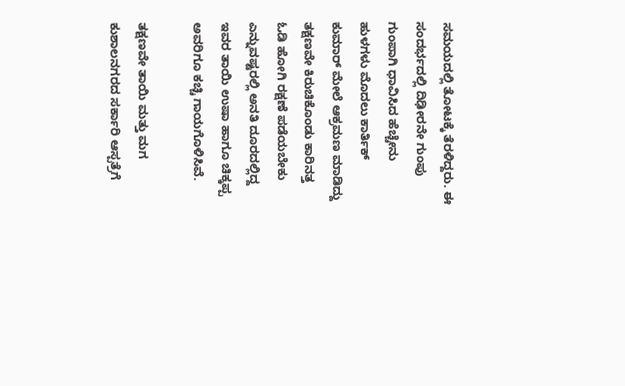ಸಮಯದಲ್ಲಿ ತೋಟಕ್ಕೆ ತೆರಳಿದ್ದರು. ಈ ಸಂದರ್ಭದಲ್ಲಿ ದಿಢೀರನೇ ಗುಂಪು ಗುಂಪಾಗಿ ಧಾವಿಸಿದ ಹೆಚ್ಚೇನು ಹುಳಗಳು ಮೊದಲು ಕಾರ್ತಿಕ್ ಕುಮಾ‌ರ್ ಮೇಲೆ ಆಕ್ರಮಣ ಮಾಡಿದ್ದು ತಕ್ಷಣವೇ ಕಿರುಚಿಕೊಂಡು ಕಾರಿನತ್ತ ಓಡಿ ಹೋಗಿ ರಕ್ಷಣೆ ಪಡೆಯಬೇಕು ಎನ್ನುವಷ್ಟರಲ್ಲಿ ಅನತಿ ದೂರದಲ್ಲಿದ್ದ ಇವರ ತಾಯಿ ಉಷಾ ಹಾಗೂ ಚಿಕ್ಕಪ್ಪ ಅವರಿಗೂ ಕಚ್ಚಿ ಗಾಯಗೊಳಿಸಿವೆ.

ತಕ್ಷಣವೇ ತಾಯಿ ಮತ್ತು ಮಗ ಕುಶಾಲನಗರದ ಸರ್ಕಾರಿ ಆಸ್ಪತ್ರೆಗೆ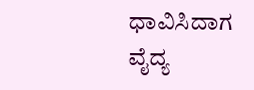ಧಾವಿಸಿದಾಗ ವೈದ್ಯ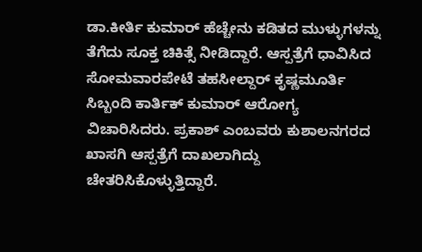ಡಾ.ಕೀರ್ತಿ ಕುಮಾ‌ರ್ ಹೆಚ್ಚೇನು ಕಡಿತದ ಮುಳ್ಳುಗಳನ್ನು ತೆಗೆದು ಸೂಕ್ತ ಚಿಕಿತ್ಸೆ ನೀಡಿದ್ದಾರೆ. ಆಸ್ಪತ್ರೆಗೆ ಧಾವಿಸಿದ ಸೋಮವಾರಪೇಟೆ ತಹಸೀಲ್ದಾ‌ರ್ ಕೃಷ್ಣಮೂರ್ತಿ ಸಿಬ್ಬಂದಿ ಕಾರ್ತಿಕ್ ಕುಮಾರ್ ಆರೋಗ್ಯ ವಿಚಾರಿಸಿದರು. ಪ್ರಕಾಶ್‌ ಎಂಬವರು ಕುಶಾಲನಗರದ ಖಾಸಗಿ ಆಸ್ಪತ್ರೆಗೆ ದಾಖಲಾಗಿದ್ದು ಚೇತರಿಸಿಕೊಳ್ಳುತ್ತಿದ್ದಾರೆ.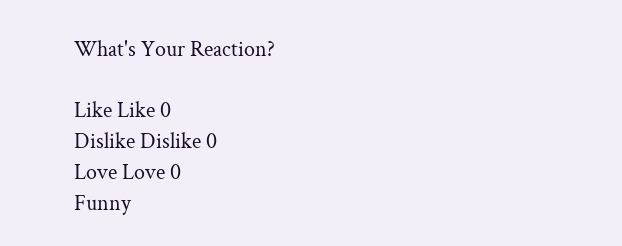What's Your Reaction?

Like Like 0
Dislike Dislike 0
Love Love 0
Funny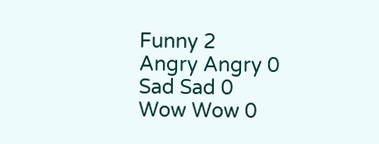Funny 2
Angry Angry 0
Sad Sad 0
Wow Wow 0